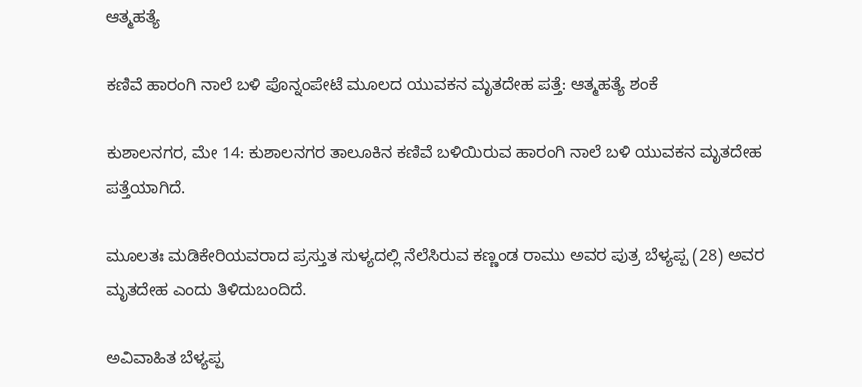ಆತ್ಮಹತ್ಯೆ

ಕಣಿವೆ ಹಾರಂಗಿ ನಾಲೆ ಬಳಿ ಪೊನ್ನಂಪೇಟೆ ಮೂಲದ ಯುವಕನ‌ ಮೃತದೇಹ ಪತ್ತೆ: ಆತ್ಮಹತ್ಯೆ ಶಂಕೆ

ಕುಶಾಲನಗರ, ಮೇ 14: ಕುಶಾಲನಗರ ತಾಲೂಕಿನ ಕಣಿವೆ ಬಳಿಯಿರುವ ಹಾರಂಗಿ ನಾಲೆ ಬಳಿ ಯುವಕನ ಮೃತದೇಹ ಪತ್ತೆಯಾಗಿದೆ.

ಮೂಲತಃ ಮಡಿಕೇರಿಯವರಾದ ಪ್ರಸ್ತುತ ಸುಳ್ಯದಲ್ಲಿ ನೆಲೆಸಿರುವ ಕಣ್ಣಂಡ ರಾಮು ಅವರ ಪುತ್ರ ಬೆಳ್ಯಪ್ಪ (28) ಅವರ ಮೃತದೇಹ ಎಂದು ತಿಳಿದುಬಂದಿದೆ.

ಅವಿವಾಹಿತ ಬೆಳ್ಯಪ್ಪ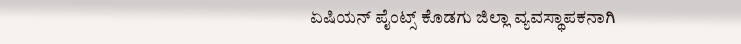ಏಷಿಯನ್ ಪೈಂಟ್ಸ್ ಕೊಡಗು ಜಿಲ್ಲಾ ವ್ಯವಸ್ಥಾಪಕನಾಗಿ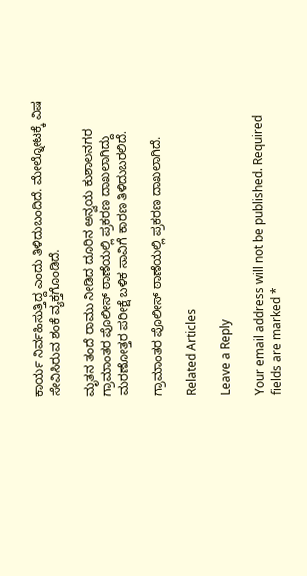ಕಾರ್ಯ ನಿರ್ವಹಿಸುತ್ತಿದ್ದ ಎಂದು ತಿಳಿದುಬಂದಿದೆ. ಮೇಲ್ನೋಟಕ್ಕೆ‌ ವಿಷ ಸೇವಿಸಿರುವ ಶಂಕೆ ವ್ಯಕ್ತಗೊಂಡಿದೆ.

ಮೃತನ ತಂದೆ ರಾಮು ನೀಡಿದ ದೂರಿನ ಅನ್ವಯ ಕುಶಾಲನಗರ ಗ್ರಾಮಾಂತರ ಪೊಲೀಸ್ ಠಾಣೆಯಲ್ಲಿ ಪ್ರಕರಣ ದಾಖಲಾಗಿದ್ದು ಮರಣೋತ್ತರ ಪರೀಕ್ಷೆ‌ ಬಳಿಕ ಸಾವಿಗೆ ಕಾರಣ ತಿಳಿದುಬರಲಿದೆ‌.

ಗ್ರಾಮಾಂತರ ಪೊಲೀಸ್ ಠಾಣೆಯಲ್ಲಿ ಪ್ರಕರಣ ದಾಖಲಾಗಿದೆ.

Related Articles

Leave a Reply

Your email address will not be published. Required fields are marked *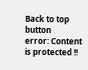Back to top button
error: Content is protected !!